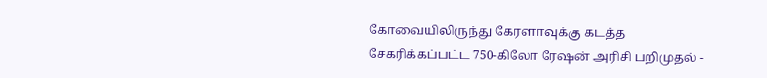கோவையிலிருந்து கேரளாவுக்கு கடத்த சேகரிக்கப்பட்ட 750-கிலோ ரேஷன் அரிசி பறிமுதல் -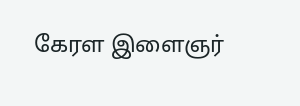கேரள இளைஞர்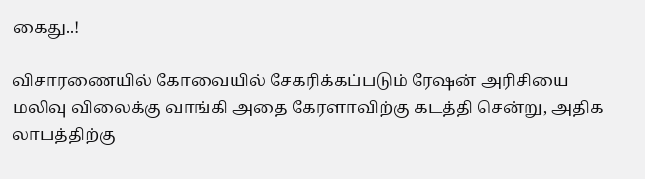கைது..!

விசாரணையில் கோவையில் சேகரிக்கப்படும் ரேஷன் அரிசியை மலிவு விலைக்கு வாங்கி அதை கேரளாவிற்கு கடத்தி சென்று, அதிக லாபத்திற்கு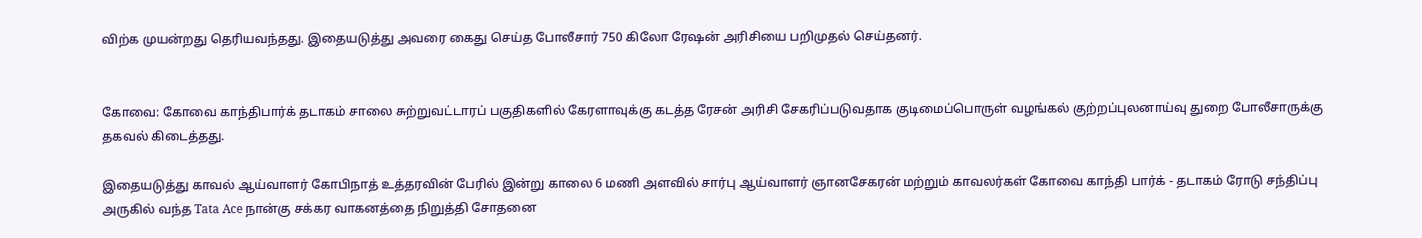விற்க முயன்றது தெரியவந்தது. இதையடுத்து அவரை கைது செய்த போலீசார் 750 கிலோ ரேஷன் அரிசியை பறிமுதல் செய்தனர்.


கோவை: கோவை காந்திபார்க் தடாகம் சாலை சுற்றுவட்டாரப் பகுதிகளில் கேரளாவுக்கு கடத்த ரேசன் அரிசி சேகரிப்படுவதாக குடிமைப்பொருள் வழங்கல் குற்றப்புலனாய்வு துறை போலீசாருக்கு தகவல் கிடைத்தது.

இதையடுத்து காவல் ஆய்வாளர் கோபிநாத் உத்தரவின் பேரில் இன்று காலை 6 மணி அளவில் சார்பு ஆய்வாளர் ஞானசேகரன் மற்றும் காவலர்கள் கோவை காந்தி பார்க் - தடாகம் ரோடு சந்திப்பு அருகில் வந்த Tata Ace நான்கு சக்கர வாகனத்தை நிறுத்தி சோதனை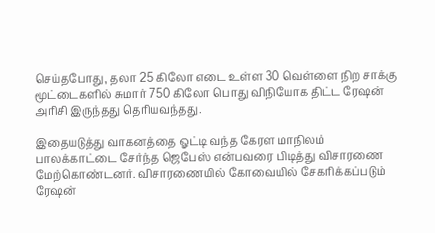செய்தபோது, தலா 25 கிலோ எடை உள்ள 30 வெள்ளை நிற சாக்கு மூட்டைகளில் சுமார் 750 கிலோ பொது விநியோக திட்ட ரேஷன் அரிசி இருந்தது தெரியவந்தது.

இதையடுத்து வாகனத்தை ஓட்டி வந்த கேரள மாநிலம் பாலக்காட்டை சேர்ந்த ஜெபேஸ் என்பவரை பிடித்து விசாரணை மேற்கொண்டனர். விசாரணையில் கோவையில் சேகரிக்கப்படும் ரேஷன்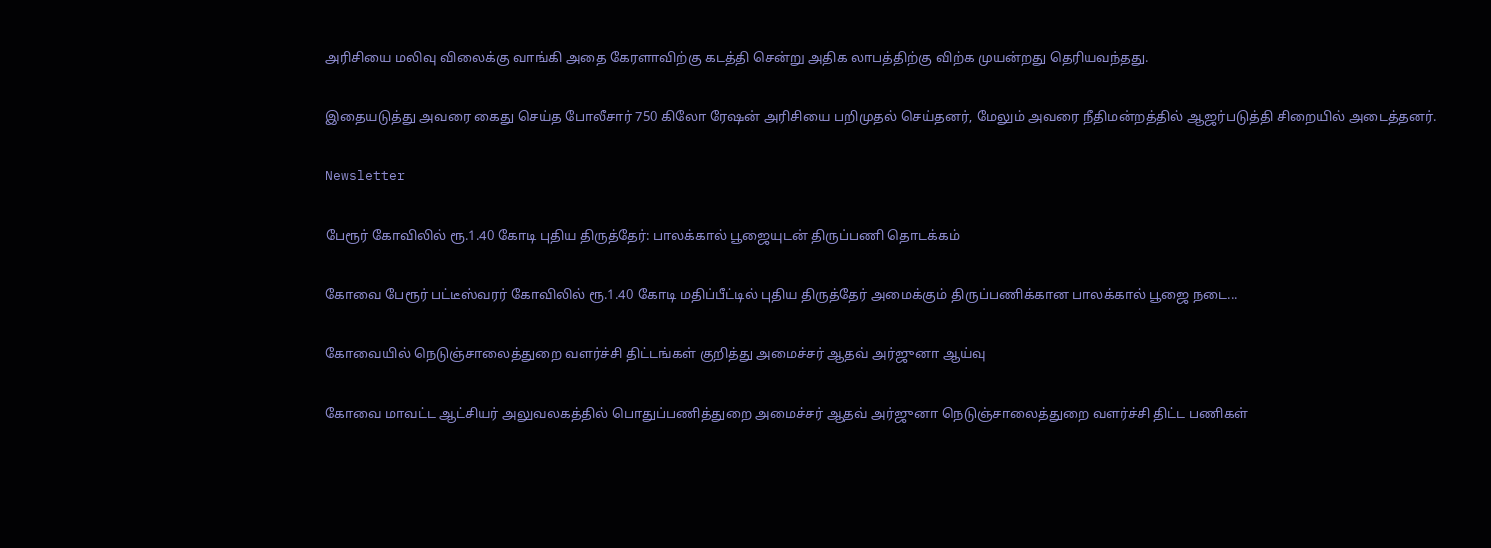அரிசியை மலிவு விலைக்கு வாங்கி அதை கேரளாவிற்கு கடத்தி சென்று அதிக லாபத்திற்கு விற்க முயன்றது தெரியவந்தது.

இதையடுத்து அவரை கைது செய்த போலீசார் 750 கிலோ ரேஷன் அரிசியை பறிமுதல் செய்தனர், மேலும் அவரை நீதிமன்றத்தில் ஆஜர்படுத்தி சிறையில் அடைத்தனர்.

Newsletter

பேரூர் கோவிலில் ரூ.1.40 கோடி புதிய திருத்தேர்: பாலக்கால் பூஜையுடன் திருப்பணி தொடக்கம்

கோவை பேரூர் பட்டீஸ்வரர் கோவிலில் ரூ.1.40 கோடி மதிப்பீட்டில் புதிய திருத்தேர் அமைக்கும் திருப்பணிக்கான பாலக்கால் பூஜை நடை...

கோவையில் நெடுஞ்சாலைத்துறை வளர்ச்சி திட்டங்கள் குறித்து அமைச்சர் ஆதவ் அர்ஜுனா ஆய்வு

கோவை மாவட்ட ஆட்சியர் அலுவலகத்தில் பொதுப்பணித்துறை அமைச்சர் ஆதவ் அர்ஜுனா நெடுஞ்சாலைத்துறை வளர்ச்சி திட்ட பணிகள்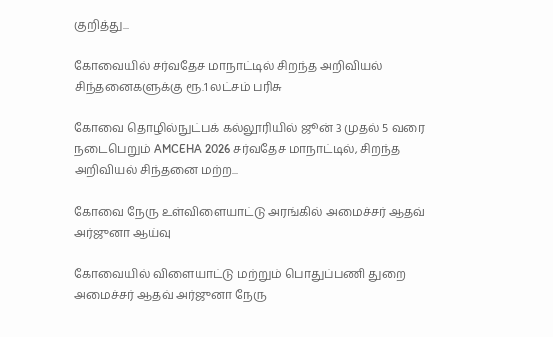குறித்து...

கோவையில் சர்வதேச மாநாட்டில் சிறந்த அறிவியல் சிந்தனைகளுக்கு ரூ.1 லட்சம் பரிசு

கோவை தொழில்நுட்பக் கல்லூரியில் ஜூன் 3 முதல் 5 வரை நடைபெறும் AMCEHA 2026 சர்வதேச மாநாட்டில், சிறந்த அறிவியல் சிந்தனை மற்ற...

கோவை நேரு உள்விளையாட்டு அரங்கில் அமைச்சர் ஆதவ் அர்ஜுனா ஆய்வு

கோவையில் விளையாட்டு மற்றும் பொதுப்பணி துறை அமைச்சர் ஆதவ் அர்ஜுனா நேரு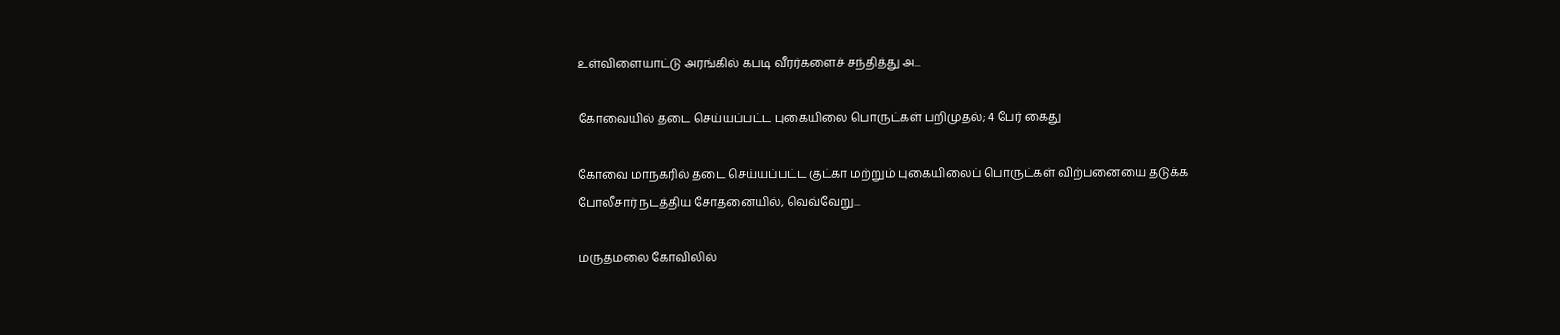உள்விளையாட்டு அரங்கில் கபடி வீரர்களைச் சந்தித்து அ...

கோவையில் தடை செய்யப்பட்ட புகையிலை பொருட்கள் பறிமுதல்; 4 பேர் கைது

கோவை மாநகரில் தடை செய்யப்பட்ட குட்கா மற்றும் புகையிலைப் பொருட்கள் விற்பனையை தடுக்க போலீசார் நடத்திய சோதனையில், வெவ்வேறு...

மருதமலை கோவிலில்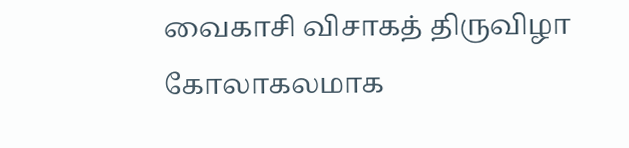வைகாசி விசாகத் திருவிழா கோலாகலமாக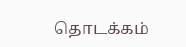தொடக்கம்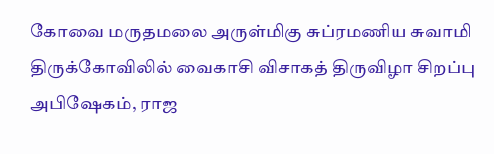கோவை மருதமலை அருள்மிகு சுப்ரமணிய சுவாமி திருக்கோவிலில் வைகாசி விசாகத் திருவிழா சிறப்பு அபிஷேகம், ராஜ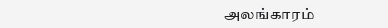அலங்காரம்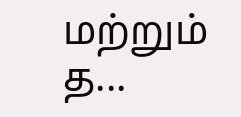மற்றும் த...